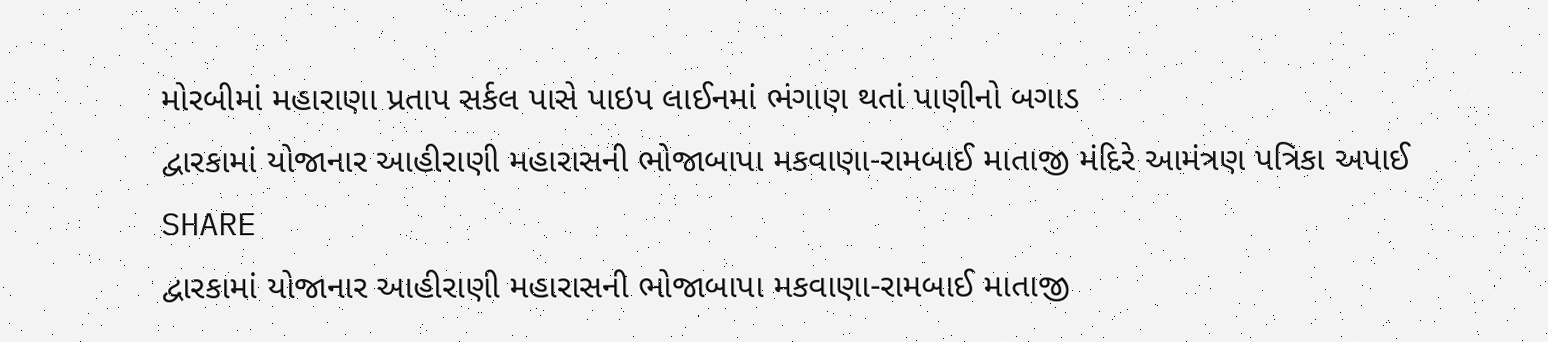મોરબીમાં મહારાણા પ્રતાપ સર્કલ પાસે પાઇપ લાઈનમાં ભંગાણ થતાં પાણીનો બગાડ
દ્વારકામાં યોજાનાર આહીરાણી મહારાસની ભોજાબાપા મકવાણા-રામબાઈ માતાજી મંદિરે આમંત્રણ પત્રિકા અપાઈ
SHARE
દ્વારકામાં યોજાનાર આહીરાણી મહારાસની ભોજાબાપા મકવાણા-રામબાઈ માતાજી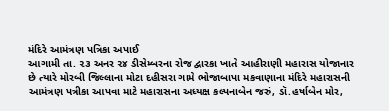મંદિરે આમંત્રણ પત્રિકા અપાઈ
આગામી તા. ૨૩ અનર ૨૪ ડીસેમ્બરના રોજ દ્વારકા ખાતે આહીરાણી મહારાસ યોજાનાર છે ત્યારે મોરબી જિલ્લાના મોટા દહીસરા ગામે ભોજાબાપા મકવાણાના મંદિરે મહારાસની આમંત્રણ પત્રીકા આપવા માટે મહારાસના અધ્યક્ષ કલ્પનાબેન જરું, ડૉ.હર્ષાબેન મોર,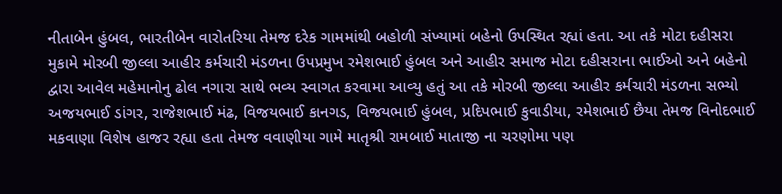નીતાબેન હુંબલ, ભારતીબેન વારોતરિયા તેમજ દરેક ગામમાંથી બહોળી સંખ્યામાં બહેનો ઉપસ્થિત રહ્યાં હતા. આ તકે મોટા દહીસરા મુકામે મોરબી જીલ્લા આહીર કર્મચારી મંડળના ઉપપ્રમુખ રમેશભાઈ હુંબલ અને આહીર સમાજ મોટા દહીસરાના ભાઈઓ અને બહેનો દ્વારા આવેલ મહેમાનોનુ ઢોલ નગારા સાથે ભવ્ય સ્વાગત કરવામા આવ્યુ હતું આ તકે મોરબી જીલ્લા આહીર કર્મચારી મંડળના સભ્યો અજયભાઈ ડાંગર, રાજેશભાઈ મંઢ, વિજયભાઈ કાનગડ, વિજયભાઈ હુંબલ, પ્રદિપભાઈ કુવાડીયા, રમેશભાઈ છૈયા તેમજ વિનોદભાઈ મકવાણા વિશેષ હાજર રહ્યા હતા તેમજ વવાણીયા ગામે માતૃશ્રી રામબાઈ માતાજી ના ચરણોમા પણ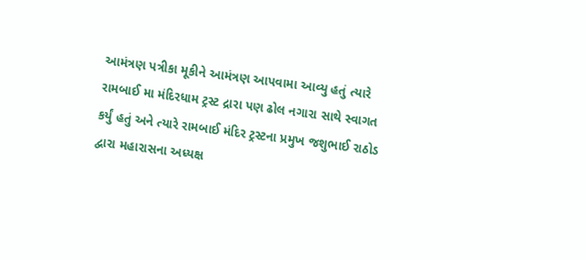આમંત્રણ પત્રીકા મૂકીને આમંત્રણ આપવામા આવ્યુ હતું ત્યારે રામબાઈ મા મંદિરધામ ટ્રસ્ટ દ્રારા પણ ઢોલ નગારા સાથે સ્વાગત કર્યું હતું અને ત્યારે રામબાઈ મંદિર ટ્રસ્ટના પ્રમુખ જશુભાઈ રાઠોડ દ્વારા મહારાસના અધ્યક્ષ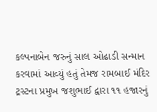કલ્પનાબેન જરુનું સાલ ઓઢાડી સન્માન કરવામાં આવ્યું હતું તેમજ રામબાઈ મંદિર ટ્રસ્ટના પ્રમુખ જશુભાઈ દ્વારા ૧૧ હજારનું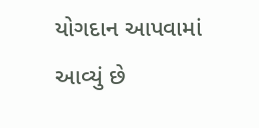યોગદાન આપવામાં આવ્યું છે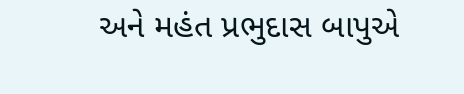અને મહંત પ્રભુદાસ બાપુએ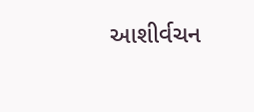આશીર્વચન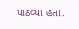પાઠવ્યા હતા.